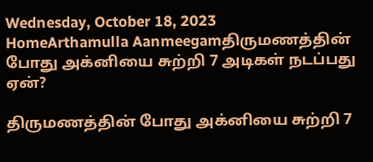Wednesday, October 18, 2023
HomeArthamulla Aanmeegamதிருமணத்தின் போது அக்னியை சுற்றி 7 அடிகள் நடப்பது ஏன்?

திருமணத்தின் போது அக்னியை சுற்றி 7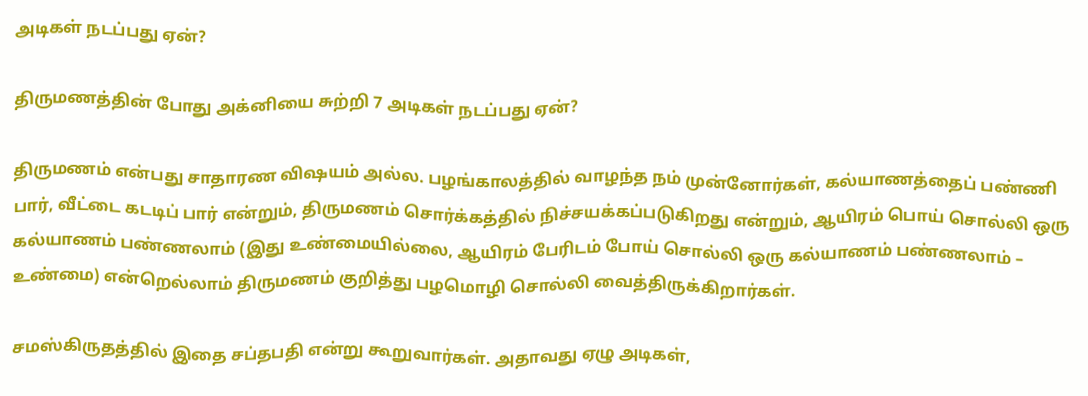அடிகள் நடப்பது ஏன்?

திருமணத்தின் போது அக்னியை சுற்றி 7 அடிகள் நடப்பது ஏன்?

திருமணம் என்பது சாதாரண விஷயம் அல்ல. பழங்காலத்தில் வாழந்த நம் முன்னோர்கள், கல்யாணத்தைப் பண்ணி பார், வீட்டை கடடிப் பார் என்றும், திருமணம் சொர்க்கத்தில் நிச்சயக்கப்படுகிறது என்றும், ஆயிரம் பொய் சொல்லி ஒரு கல்யாணம் பண்ணலாம் (இது உண்மையில்லை, ஆயிரம் பேரிடம் போய் சொல்லி ஒரு கல்யாணம் பண்ணலாம் – உண்மை) என்றெல்லாம் திருமணம் குறித்து பழமொழி சொல்லி வைத்திருக்கிறார்கள்.

சமஸ்கிருதத்தில் இதை சப்தபதி என்று கூறுவார்கள். அதாவது ஏழு அடிகள்,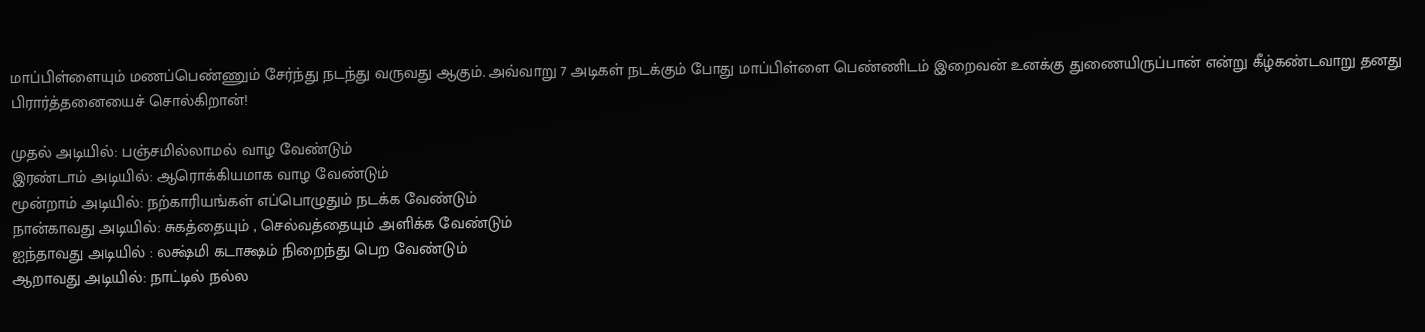மாப்பிள்ளையும் மணப்பெண்ணும் சேர்ந்து நடந்து வருவது ஆகும். அவ்வாறு 7 அடிகள் நடக்கும் போது மாப்பிள்ளை பெண்ணிடம் இறைவன் உனக்கு துணையிருப்பான் என்று கீழ்கண்டவாறு தனது பிரார்த்தனையைச் சொல்கிறான்!

முதல் அடியில்: பஞ்சமில்லாமல் வாழ வேண்டும்
இரண்டாம் அடியில்: ஆரொக்கியமாக வாழ வேண்டும்
மூன்றாம் அடியில்: நற்காரியங்கள் எப்பொழுதும் நடக்க வேண்டும்
நான்காவது அடியில்: சுகத்தையும் , செல்வத்தையும் அளிக்க வேண்டும்
ஐந்தாவது அடியில் : லக்ஷ்மி கடாக்ஷம் நிறைந்து பெற வேண்டும்
ஆறாவது அடியில்: நாட்டில் நல்ல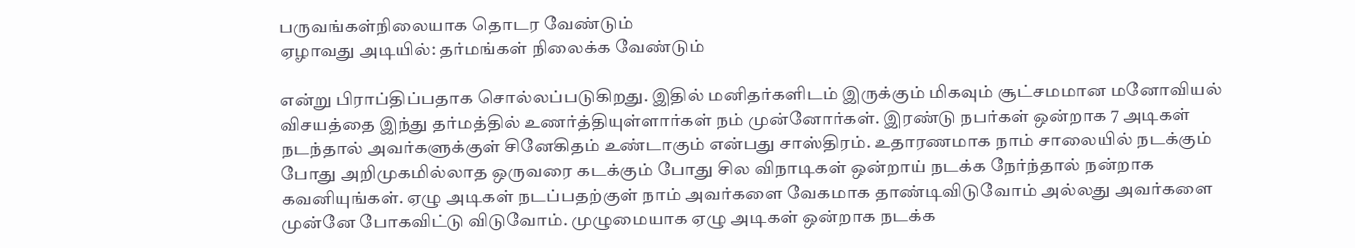பருவங்கள்நிலையாக தொடர வேண்டும்
ஏழாவது அடியில்: தர்மங்கள் நிலைக்க வேண்டும்

என்று பிராப்திப்பதாக சொல்லப்படுகிறது. இதில் மனிதர்களிடம் இருக்கும் மிகவும் சூட்சமமான மனோவியல் விசயத்தை இந்து தர்மத்தில் உணர்த்தியுள்ளார்கள் நம் முன்னோர்கள். இரண்டு நபர்கள் ஒன்றாக 7 அடிகள் நடந்தால் அவர்களுக்குள் சினேகிதம் உண்டாகும் என்பது சாஸ்திரம். உதாரணமாக நாம் சாலையில் நடக்கும் போது அறிமுகமில்லாத ஒருவரை கடக்கும் போது சில விநாடிகள் ஒன்றாய் நடக்க நேர்ந்தால் நன்றாக கவனியுங்கள். ஏழு அடிகள் நடப்பதற்குள் நாம் அவர்களை வேகமாக தாண்டிவிடுவோம் அல்லது அவர்களை முன்னே போகவிட்டு விடுவோம். முழுமையாக ஏழு அடிகள் ஒன்றாக நடக்க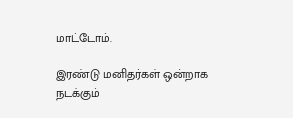மாட்டோம்.

இரண்டு மனிதர்கள் ஒன்றாக நடக்கும்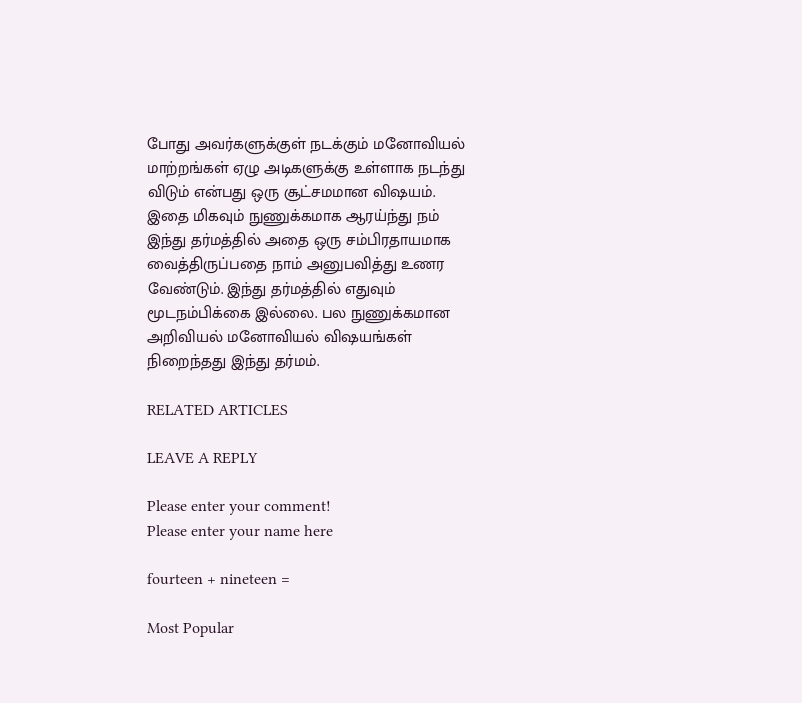போது அவர்களுக்குள் நடக்கும் மனோவியல் மாற்றங்கள் ஏழு அடிகளுக்கு உள்ளாக நடந்து விடும் என்பது ஒரு சூட்சமமான விஷயம். இதை மிகவும் நுணுக்கமாக ஆரய்ந்து நம் இந்து தர்மத்தில் அதை ஒரு சம்பிரதாயமாக வைத்திருப்பதை நாம் அனுபவித்து உணர வேண்டும். இந்து தர்மத்தில் எதுவும் மூடநம்பிக்கை இல்லை. பல நுணுக்கமான அறிவியல் மனோவியல் விஷயங்கள் நிறைந்தது இந்து தர்மம்.

RELATED ARTICLES

LEAVE A REPLY

Please enter your comment!
Please enter your name here

fourteen + nineteen =

Most Popular